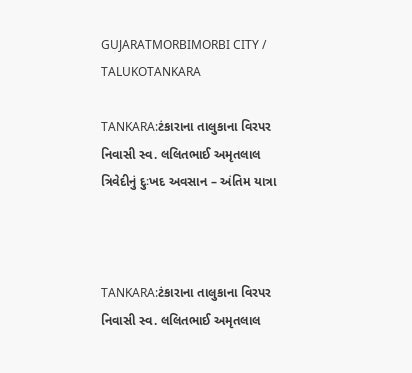GUJARATMORBIMORBI CITY / TALUKOTANKARA

TANKARA:ટંકારાના તાલુકાના વિરપર નિવાસી સ્વ. લલિતભાઈ અમૃતલાલ ત્રિવેદીનું દુઃખદ અવસાન – અંતિમ યાત્રા



TANKARA:ટંકારાના તાલુકાના વિરપર નિવાસી સ્વ. લલિતભાઈ અમૃતલાલ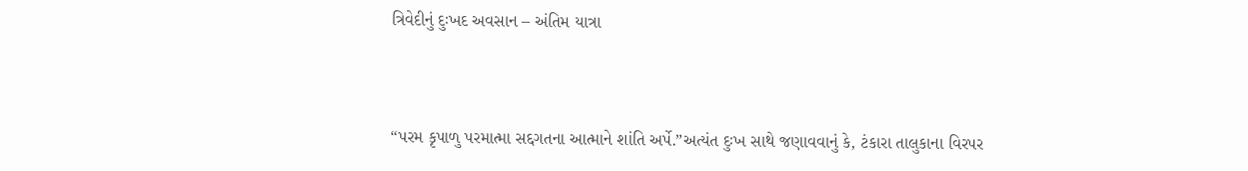ત્રિવેદીનું દુઃખદ અવસાન – અંતિમ યાત્રા



“પરમ કૃપાળુ પરમાત્મા સદ્દગતના આત્માને શાંતિ અર્પે.”અત્યંત દુઃખ સાથે જણાવવાનું કે, ટંકારા તાલુકાના વિરપર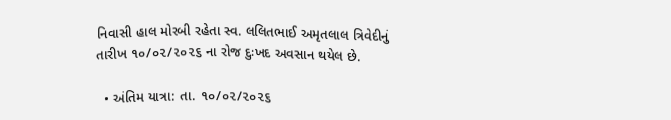નિવાસી હાલ મોરબી રહેતા સ્વ. લલિતભાઈ અમૃતલાલ ત્રિવેદીનું તારીખ ૧૦/૦૨/૨૦૨૬ ના રોજ દુઃખદ અવસાન થયેલ છે.

  • અંતિમ યાત્રા: તા. ૧૦/૦૨/૨૦૨૬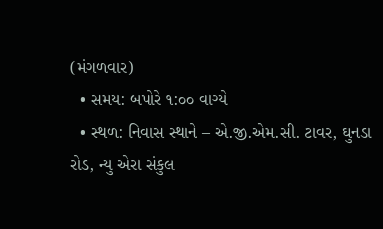(મંગળવાર)
  • સમય: બપોરે ૧:૦૦ વાગ્યે
  • સ્થળ: નિવાસ સ્થાને – એ.જી.એમ.સી. ટાવર, ઘુનડા રોડ, ન્યુ એરા સંકુલ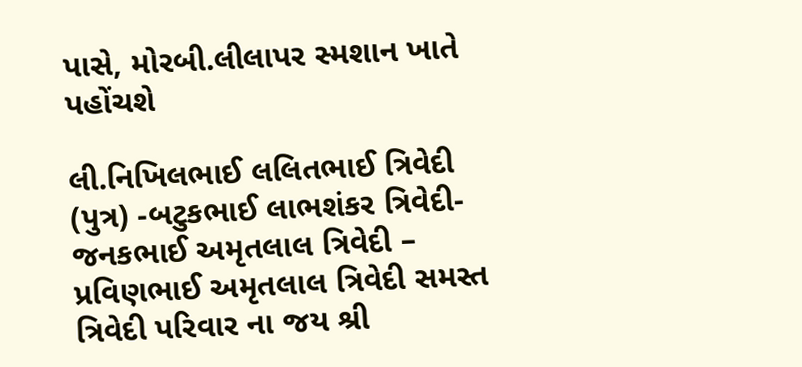પાસે, મોરબી.લીલાપર સ્મશાન ખાતે પહોંચશે

લી.નિખિલભાઈ લલિતભાઈ ત્રિવેદી (પુત્ર) -બટુકભાઈ લાભશંકર ત્રિવેદી-જનકભાઈ અમૃતલાલ ત્રિવેદી – પ્રવિણભાઈ અમૃતલાલ ત્રિવેદી સમસ્ત ત્રિવેદી પરિવાર ના જય શ્રી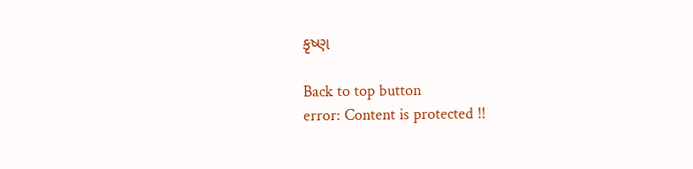કૃષ્ણ

Back to top button
error: Content is protected !!